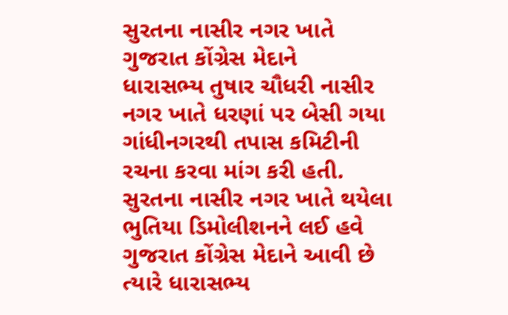સુરતના નાસીર નગર ખાતે ગુજરાત કોંગ્રેસ મેદાને
ધારાસભ્ય તુષાર ચૌધરી નાસીર નગર ખાતે ધરણાં પર બેસી ગયા
ગાંધીનગરથી તપાસ કમિટીની રચના કરવા માંગ કરી હતી.
સુરતના નાસીર નગર ખાતે થયેલા ભુતિયા ડિમોલીશનને લઈ હવે ગુજરાત કોંગ્રેસ મેદાને આવી છે ત્યારે ધારાસભ્ય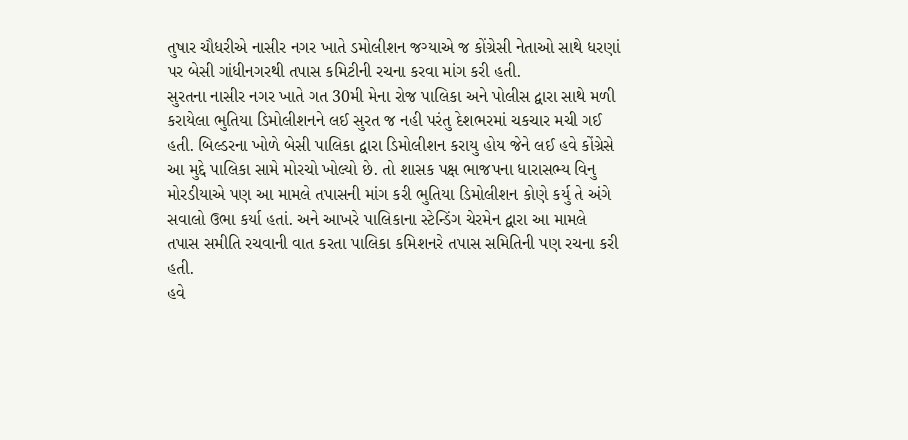તુષાર ચૌધરીએ નાસીર નગર ખાતે ડમોલીશન જગ્યાએ જ કોંગ્રેસી નેતાઓ સાથે ધરણાં પર બેસી ગાંધીનગરથી તપાસ કમિટીની રચના કરવા માંગ કરી હતી.
સુરતના નાસીર નગર ખાતે ગત 30મી મેના રોજ પાલિકા અને પોલીસ દ્વારા સાથે મળી કરાયેલા ભુતિયા ડિમોલીશનને લઈ સુરત જ નહી પરંતુ દેશભરમાં ચકચાર મચી ગઈ હતી. બિલ્ડરના ખોળે બેસી પાલિકા દ્વારા ડિમોલીશન કરાયુ હોય જેને લઈ હવે કોંગ્રેસે આ મુદ્દે પાલિકા સામે મોરચો ખોલ્યો છે. તો શાસક પક્ષ ભાજપના ધારાસભ્ય વિનુ મોરડીયાએ પણ આ મામલે તપાસની માંગ કરી ભુતિયા ડિમોલીશન કોણે કર્યુ તે અંગે સવાલો ઉભા કર્યા હતાં. અને આખરે પાલિકાના સ્ટેન્ડિંગ ચેરમેન દ્વારા આ મામલે તપાસ સમીતિ રચવાની વાત કરતા પાલિકા કમિશનરે તપાસ સમિતિની પણ રચના કરી હતી.
હવે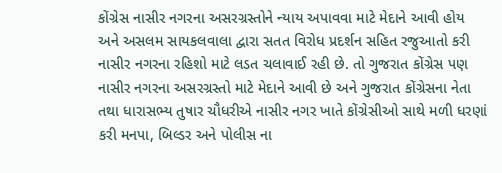કોંગ્રેસ નાસીર નગરના અસરગ્રસ્તોને ન્યાય અપાવવા માટે મેદાને આવી હોય અને અસલમ સાયકલવાલા દ્વારા સતત વિરોધ પ્રદર્શન સહિત રજુઆતો કરી નાસીર નગરના રહિશો માટે લડત ચલાવાઈ રહી છે. તો ગુજરાત કોંગ્રેસ પણ નાસીર નગરના અસરગ્રસ્તો માટે મેદાને આવી છે અને ગુજરાત કોંગ્રેસના નેતા તથા ધારાસભ્ય તુષાર ચૌધરીએ નાસીર નગર ખાતે કોંગ્રેસીઓ સાથે મળી ધરણાં કરી મનપા, બિલ્ડર અને પોલીસ ના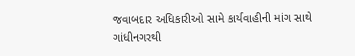જવાબદાર અધિકારીઓ સામે કાર્યવાહીની માંગ સાથે ગાંધીનગરથી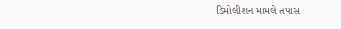ડિમોલીશન મામલે તપાસ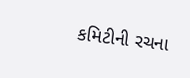કમિટીની રચના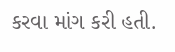કરવા માંગ કરી હતી.